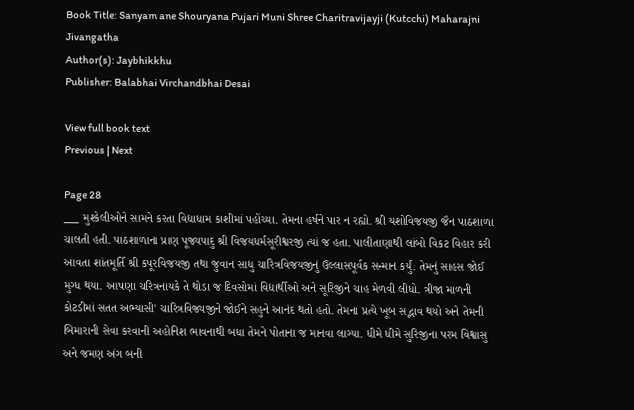Book Title: Sanyam ane Shouryana Pujari Muni Shree Charitravijayji (Kutcchi) Maharajni Jivangatha
Author(s): Jaybhikkhu
Publisher: Balabhai Virchandbhai Desai

View full book text
Previous | Next

Page 28
___ મુશ્કેલીઓને સામને કરતા વિદ્યાધામ કાશીમાં પહોંચ્યા. તેમના હર્ષને પાર ન રહ્યો. શ્રી યશોવિજયજી જૈન પાઠશાળા ચાલતી હતી. પાઠશાળાના પ્રાણ પૂજ્યપાદુ શ્રી વિજયધર્મસૂરીશ્વરજી ત્યાં જ હતા. પાલીતાણાથી લાંબો વિકટ વિહાર કરી આવતા શાંતમૂર્તિ શ્રી કપૂરવિજયજી તથા જુવાન સાધુ ચારિત્રવિજયજીનું ઉલ્લાસપૂર્વક સન્માન કર્યું. તેમનું સાહસ જોઈ મુગ્ધ થયા. આપણા ચરિત્રનાયકે તે થોડા જ દિવસોમાં વિદ્યાર્થીઓ અને સૂરિજીને ચાહ મેળવી લીધો. ત્રીજા માળની કોટડીમાં સતત અભ્યાસી' ચારિત્રવિજ્યજીને જોઈને સહુને આનંદ થતો હતો. તેમના પ્રત્યે ખૂબ સદ્ભાવ થયો અને તેમની બિમારાની સેવા કરવાની અહોનિશ ભાવનાથી બધા તેમને પોતાના જ માનવા લાગ્યા. ધીમે ધીમે સુરિજીના પરમ વિશ્વાસુ અને જમણ અંગ બની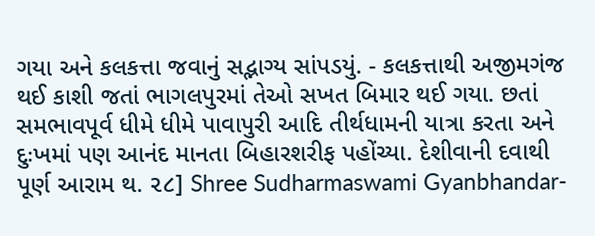ગયા અને કલકત્તા જવાનું સદ્ભાગ્ય સાંપડયું. - કલકત્તાથી અજીમગંજ થઈ કાશી જતાં ભાગલપુરમાં તેઓ સખત બિમાર થઈ ગયા. છતાં સમભાવપૂર્વ ધીમે ધીમે પાવાપુરી આદિ તીર્થધામની યાત્રા કરતા અને દુઃખમાં પણ આનંદ માનતા બિહારશરીફ પહોંચ્યા. દેશીવાની દવાથી પૂર્ણ આરામ થ. ૨૮] Shree Sudharmaswami Gyanbhandar-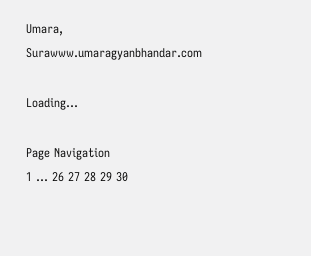Umara, Surawww.umaragyanbhandar.com

Loading...

Page Navigation
1 ... 26 27 28 29 30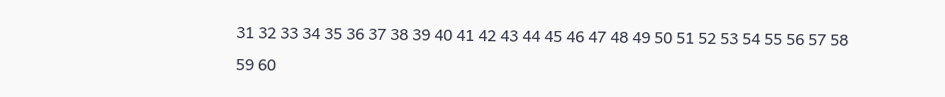31 32 33 34 35 36 37 38 39 40 41 42 43 44 45 46 47 48 49 50 51 52 53 54 55 56 57 58 59 60